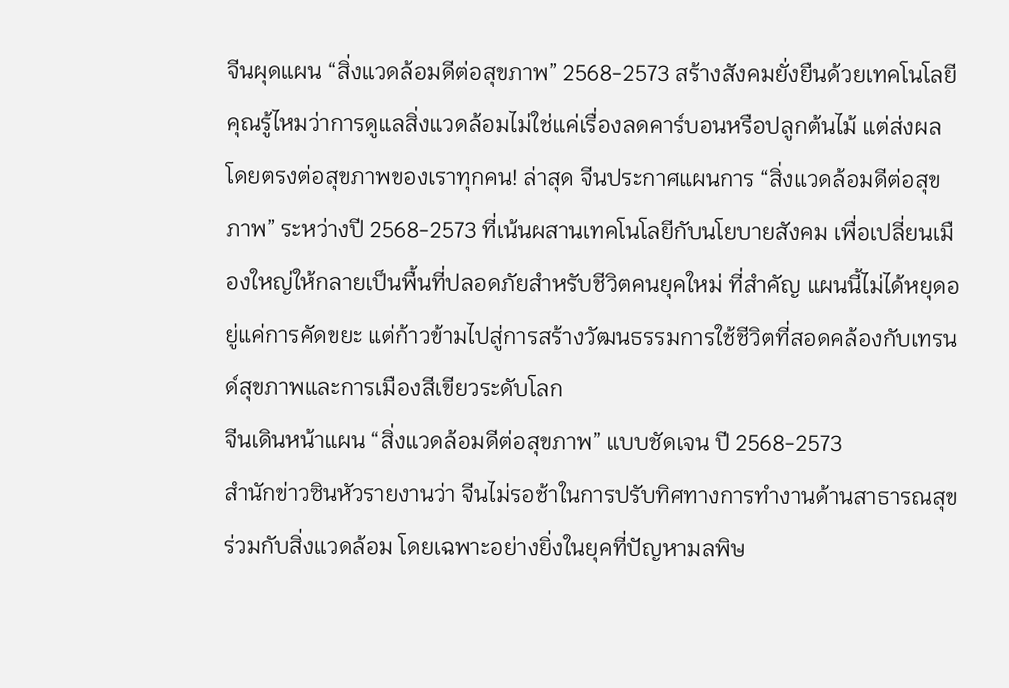จีนผุดแผน “สิ่งแวดล้อมดีต่อสุขภาพ” 2568-2573 สร้างสังคมยั่งยืนด้วยเทคโนโลยี
คุณรู้ไหมว่าการดูแลสิ่งแวดล้อมไม่ใช่แค่เรื่องลดคาร์บอนหรือปลูกต้นไม้ แต่ส่งผลโดยตรงต่อสุขภาพของเราทุกคน! ล่าสุด จีนประกาศแผนการ “สิ่งแวดล้อมดีต่อสุขภาพ” ระหว่างปี 2568-2573 ที่เน้นผสานเทคโนโลยีกับนโยบายสังคม เพื่อเปลี่ยนเมืองใหญ่ให้กลายเป็นพื้นที่ปลอดภัยสำหรับชีวิตคนยุคใหม่ ที่สำคัญ แผนนี้ไม่ได้หยุดอยู่แค่การคัดขยะ แต่ก้าวข้ามไปสู่การสร้างวัฒนธรรมการใช้ชีวิตที่สอดคล้องกับเทรนด์สุขภาพและการเมืองสีเขียวระดับโลก
จีนเดินหน้าแผน “สิ่งแวดล้อมดีต่อสุขภาพ” แบบชัดเจน ปี 2568-2573
สำนักข่าวซินหัวรายงานว่า จีนไม่รอช้าในการปรับทิศทางการทำงานด้านสาธารณสุขร่วมกับสิ่งแวดล้อม โดยเฉพาะอย่างยิ่งในยุคที่ปัญหามลพิษ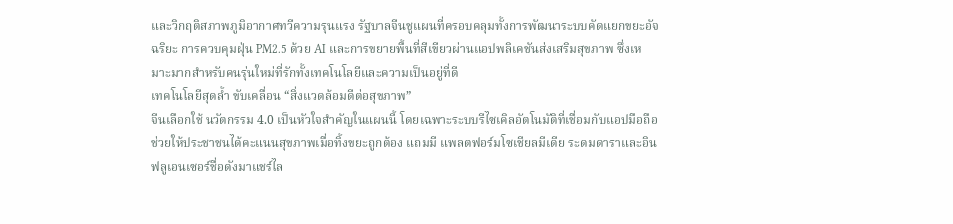และวิกฤติสภาพภูมิอากาศทวีความรุนแรง รัฐบาลจีนชูแผนที่ครอบคลุมทั้งการพัฒนาระบบคัดแยกขยะอัจฉริยะ การควบคุมฝุ่น PM2.5 ด้วย AI และการขยายพื้นที่สีเขียวผ่านแอปพลิเคชันส่งเสริมสุขภาพ ซึ่งเหมาะมากสำหรับคนรุ่นใหม่ที่รักทั้งเทคโนโลยีและความเป็นอยู่ที่ดี
เทคโนโลยีสุดล้ำ ขับเคลื่อน “สิ่งแวดล้อมดีต่อสุขภาพ”
จีนเลือกใช้ นวัตกรรม 4.0 เป็นหัวใจสำคัญในแผนนี้ โดยเฉพาะระบบรีไซเคิลอัตโนมัติที่เชื่อมกับแอปมือถือ ช่วยให้ประชาชนได้คะแนนสุขภาพเมื่อทิ้งขยะถูกต้อง แถมมี แพลตฟอร์มโซเชียลมีเดีย ระดมดาราและอินฟลูเอนเซอร์ชื่อดังมาแชร์ไล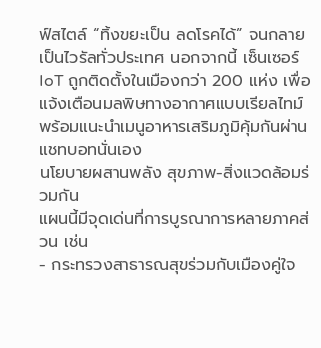ฟ์สไตล์ “ทิ้งขยะเป็น ลดโรคได้” จนกลายเป็นไวรัลทั่วประเทศ นอกจากนี้ เซ็นเซอร์ IoT ถูกติดตั้งในเมืองกว่า 200 แห่ง เพื่อแจ้งเตือนมลพิษทางอากาศแบบเรียลไทม์ พร้อมแนะนำเมนูอาหารเสริมภูมิคุ้มกันผ่านแชทบอทนั่นเอง
นโยบายผสานพลัง สุขภาพ-สิ่งแวดล้อมร่วมกัน
แผนนี้มีจุดเด่นที่การบูรณาการหลายภาคส่วน เช่น
- กระทรวงสาธารณสุขร่วมกับเมืองคู่ใจ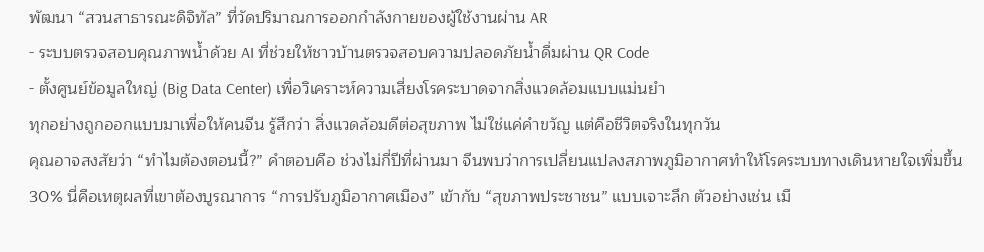พัฒนา “สวนสาธารณะดิจิทัล” ที่วัดปริมาณการออกกำลังกายของผู้ใช้งานผ่าน AR
- ระบบตรวจสอบคุณภาพน้ำด้วย AI ที่ช่วยให้ชาวบ้านตรวจสอบความปลอดภัยน้ำดื่มผ่าน QR Code
- ตั้งศูนย์ข้อมูลใหญ่ (Big Data Center) เพื่อวิเคราะห์ความเสี่ยงโรคระบาดจากสิ่งแวดล้อมแบบแม่นยำ
ทุกอย่างถูกออกแบบมาเพื่อให้คนจีน รู้สึกว่า สิ่งแวดล้อมดีต่อสุขภาพ ไม่ใช่แค่คำขวัญ แต่คือชีวิตจริงในทุกวัน
คุณอาจสงสัยว่า “ทำไมต้องตอนนี้?” คำตอบคือ ช่วงไม่กี่ปีที่ผ่านมา จีนพบว่าการเปลี่ยนแปลงสภาพภูมิอากาศทำให้โรคระบบทางเดินหายใจเพิ่มขึ้น 30% นี่คือเหตุผลที่เขาต้องบูรณาการ “การปรับภูมิอากาศเมือง” เข้ากับ “สุขภาพประชาชน” แบบเจาะลึก ตัวอย่างเช่น เมื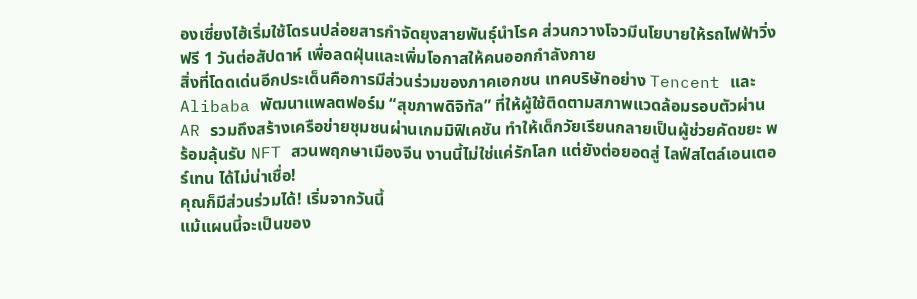องเซี่ยงไฮ้เริ่มใช้โดรนปล่อยสารกำจัดยุงสายพันธุ์นำโรค ส่วนกวางโจวมีนโยบายให้รถไฟฟ้าวิ่งฟรี 1 วันต่อสัปดาห์ เพื่อลดฝุ่นและเพิ่มโอกาสให้คนออกกำลังกาย
สิ่งที่โดดเด่นอีกประเด็นคือการมีส่วนร่วมของภาคเอกชน เทคบริษัทอย่าง Tencent และ Alibaba พัฒนาแพลตฟอร์ม “สุขภาพดิจิทัล” ที่ให้ผู้ใช้ติดตามสภาพแวดล้อมรอบตัวผ่าน AR รวมถึงสร้างเครือข่ายชุมชนผ่านเกมมิฟิเคชัน ทำให้เด็กวัยเรียนกลายเป็นผู้ช่วยคัดขยะ พร้อมลุ้นรับ NFT สวนพฤกษาเมืองจีน งานนี้ไม่ใช่แค่รักโลก แต่ยังต่อยอดสู่ ไลฟ์สไตล์เอนเตอร์เทน ได้ไม่น่าเชื่อ!
คุณก็มีส่วนร่วมได้! เริ่มจากวันนี้
แม้แผนนี้จะเป็นของ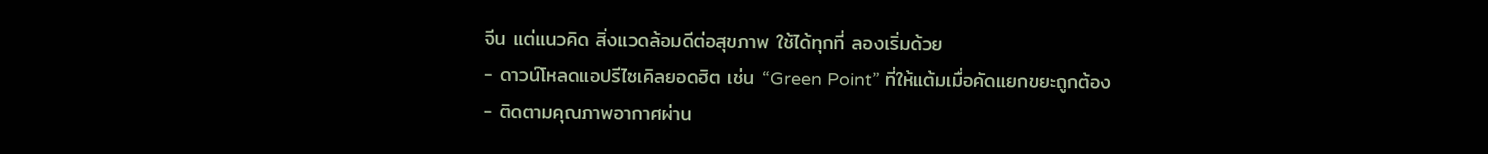จีน แต่แนวคิด สิ่งแวดล้อมดีต่อสุขภาพ ใช้ได้ทุกที่ ลองเริ่มด้วย
- ดาวน์โหลดแอปรีไซเคิลยอดฮิต เช่น “Green Point” ที่ให้แต้มเมื่อคัดแยกขยะถูกต้อง
- ติดตามคุณภาพอากาศผ่าน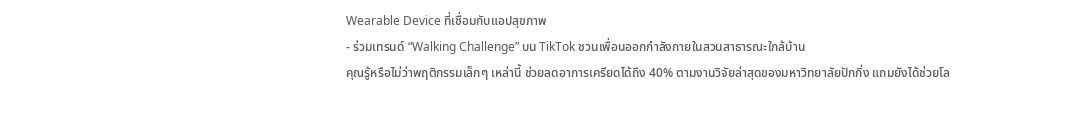Wearable Device ที่เชื่อมกับแอปสุขภาพ
- ร่วมเทรนด์ “Walking Challenge” บน TikTok ชวนเพื่อนออกกำลังกายในสวนสาธารณะใกล้บ้าน
คุณรู้หรือไม่ว่าพฤติกรรมเล็กๆ เหล่านี้ ช่วยลดอาการเครียดได้ถึง 40% ตามงานวิจัยล่าสุดของมหาวิทยาลัยปักกิ่ง แถมยังได้ช่วยโล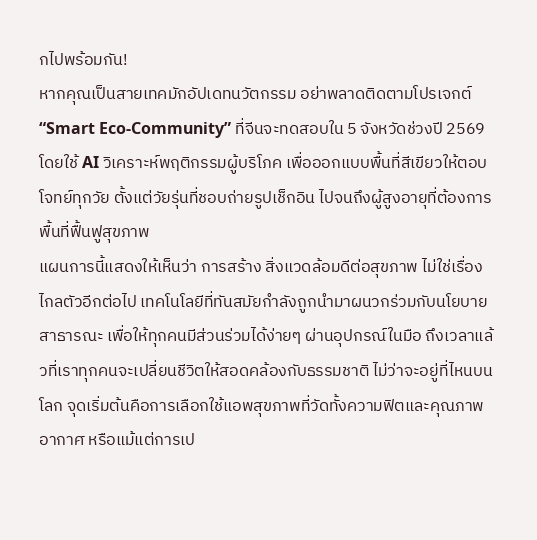กไปพร้อมกัน!
หากคุณเป็นสายเทคมักอัปเดทนวัตกรรม อย่าพลาดติดตามโปรเจกต์ “Smart Eco-Community” ที่จีนจะทดสอบใน 5 จังหวัดช่วงปี 2569 โดยใช้ AI วิเคราะห์พฤติกรรมผู้บริโภค เพื่อออกแบบพื้นที่สีเขียวให้ตอบโจทย์ทุกวัย ตั้งแต่วัยรุ่นที่ชอบถ่ายรูปเช็กอิน ไปจนถึงผู้สูงอายุที่ต้องการพื้นที่ฟื้นฟูสุขภาพ
แผนการนี้แสดงให้เห็นว่า การสร้าง สิ่งแวดล้อมดีต่อสุขภาพ ไม่ใช่เรื่องไกลตัวอีกต่อไป เทคโนโลยีที่ทันสมัยกำลังถูกนำมาผนวกร่วมกับนโยบายสาธารณะ เพื่อให้ทุกคนมีส่วนร่วมได้ง่ายๆ ผ่านอุปกรณ์ในมือ ถึงเวลาแล้วที่เราทุกคนจะเปลี่ยนชีวิตให้สอดคล้องกับธรรมชาติ ไม่ว่าจะอยู่ที่ไหนบนโลก จุดเริ่มต้นคือการเลือกใช้แอพสุขภาพที่วัดทั้งความฟิตและคุณภาพอากาศ หรือแม้แต่การเป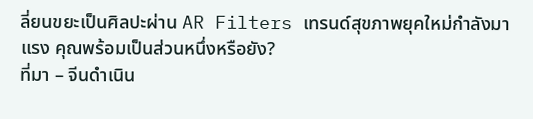ลี่ยนขยะเป็นศิลปะผ่าน AR Filters เทรนด์สุขภาพยุคใหม่กำลังมาแรง คุณพร้อมเป็นส่วนหนึ่งหรือยัง?
ที่มา – จีนดำเนิน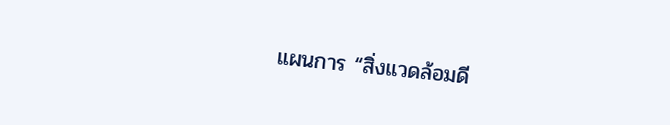แผนการ “สิ่งแวดล้อมดี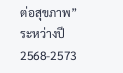ต่อสุขภาพ” ระหว่างปี 2568-2573